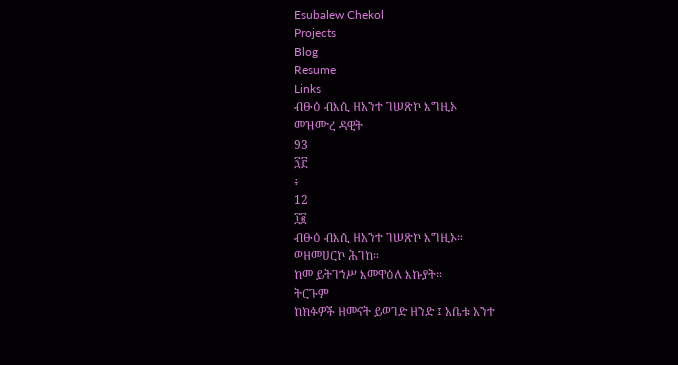Esubalew Chekol
Projects
Blog
Resume
Links
ብፁዕ ብእሲ ዘአንተ ገሠጽኮ እግዚኦ
መዝሙረ ዳዊት
93
፺፫
፥
12
፲፪
ብፁዕ ብእሲ ዘአንተ ገሠጽኮ እግዚኦ።
ወዘመሀርኮ ሕገከ።
ከመ ይትገኀሥ እመዋዕለ እኩያት።
ትርጉም
ከክፉዎች ዘመናት ይወገድ ዘንድ ፤ አቤቱ አንተ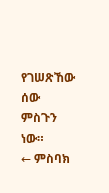የገሠጽኸው ሰው ምስጉን ነው።
← ምስባክ